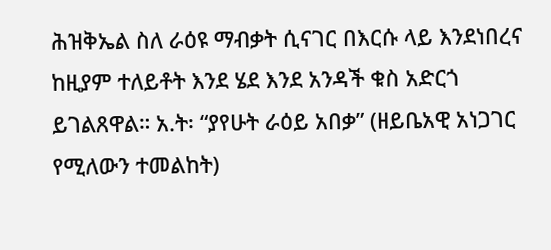ሕዝቅኤል ስለ ራዕዩ ማብቃት ሲናገር በእርሱ ላይ እንደነበረና ከዚያም ተለይቶት እንደ ሄደ እንደ አንዳች ቁስ አድርጎ ይገልጸዋል። አ.ት፡ “ያየሁት ራዕይ አበቃ” (ዘይቤአዊ አነጋገር የሚለውን ተመልከት)